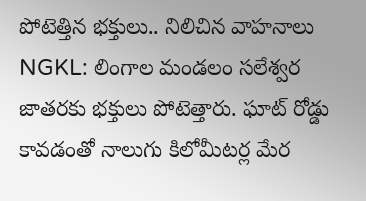పోటెత్తిన భక్తులు.. నిలిచిన వాహనాలు
NGKL: లింగాల మండలం సలేశ్వర జాతరకు భక్తులు పోటెత్తారు. ఘాట్ రోడ్డు కావడంతో నాలుగు కిలోమీటర్ల మేర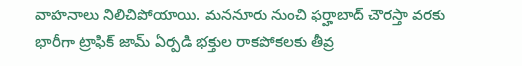వాహనాలు నిలిచిపోయాయి. మననూరు నుంచి ఫర్హాబాద్ చౌరస్తా వరకు భారీగా ట్రాఫిక్ జామ్ ఏర్పడి భక్తుల రాకపోకలకు తీవ్ర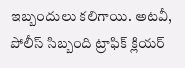ఇబ్బందులు కలిగాయి. అటవీ, పోలీస్ సిబ్బంది ట్రాఫిక్ క్లియర్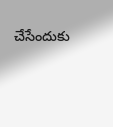చేసేందుకు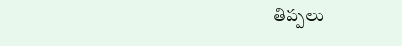తిప్పలు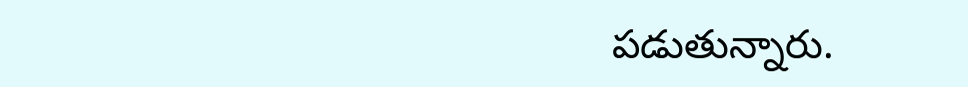పడుతున్నారు.